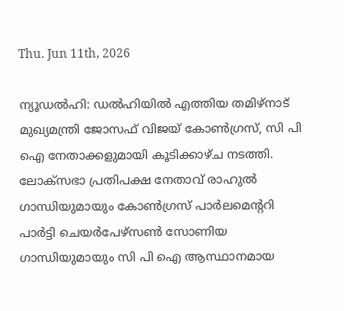Thu. Jun 11th, 2026

ന്യൂഡല്‍ഹി: ഡല്‍ഹിയില്‍ എത്തിയ തമിഴ്‌നാട് മുഖ്യമന്ത്രി ജോസഫ് വിജയ് കോണ്‍ഗ്രസ്, സി പി ഐ നേതാക്കളുമായി കൂടിക്കാഴ്ച നടത്തി. ലോക്‌സഭാ പ്രതിപക്ഷ നേതാവ് രാഹുല്‍ ഗാന്ധിയുമായും കോണ്‍ഗ്രസ് പാര്‍ലമെന്ററി പാര്‍ട്ടി ചെയര്‍പേഴ്‌സണ്‍ സോണിയ ഗാന്ധിയുമായും സി പി ഐ ആസ്ഥാനമായ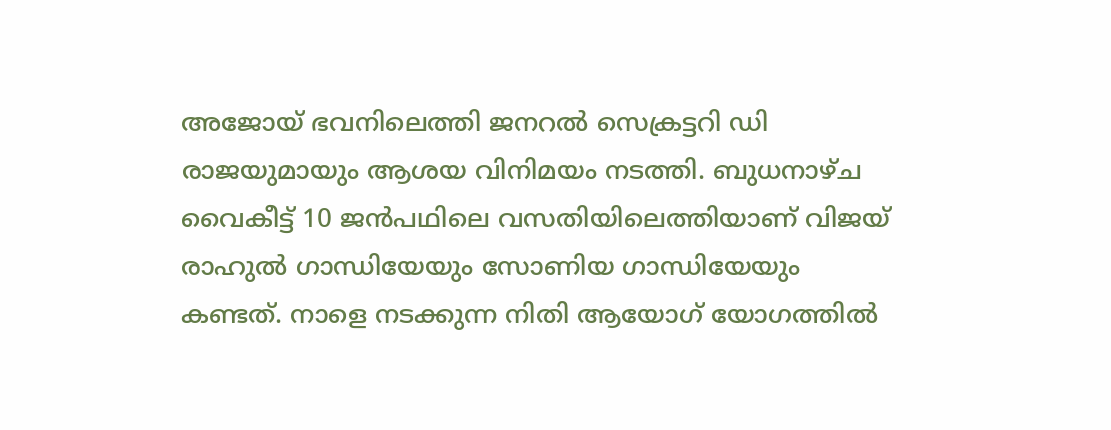അജോയ് ഭവനിലെത്തി ജനറല്‍ സെക്രട്ടറി ഡി രാജയുമായും ആശയ വിനിമയം നടത്തി. ബുധനാഴ്ച വൈകീട്ട് 10 ജന്‍പഥിലെ വസതിയിലെത്തിയാണ് വിജയ് രാഹുല്‍ ഗാന്ധിയേയും സോണിയ ഗാന്ധിയേയും കണ്ടത്. നാളെ നടക്കുന്ന നിതി ആയോഗ് യോഗത്തില്‍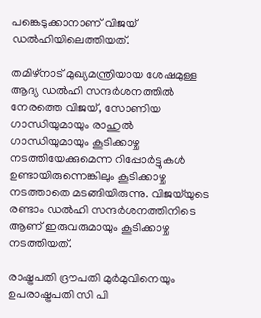പങ്കെടുക്കാനാണ് വിജയ് ഡല്‍ഹിയിലെത്തിയത്.

തമിഴ്‌നാട് മുഖ്യമന്ത്രിയായ ശേഷമുള്ള ആദ്യ ഡല്‍ഹി സന്ദര്‍ശനത്തില്‍ നേരത്തെ വിജയ്, സോണിയ ഗാന്ധിയുമായും രാഹുല്‍ ഗാന്ധിയുമായും കൂടിക്കാഴ്ച നടത്തിയേക്കുമെന്ന റിപ്പോര്‍ട്ടുകള്‍ ഉണ്ടായിരുന്നെങ്കിലും കൂടിക്കാഴ്ച നടത്താതെ മടങ്ങിയിരുന്നു. വിജയ്‌യുടെ രണ്ടാം ഡല്‍ഹി സന്ദര്‍ശനത്തിനിടെ ആണ് ഇരുവരുമായും കൂടിക്കാഴ്ച നടത്തിയത്.

രാഷ്ട്രപതി ദ്രൗപതി മുര്‍മുവിനെയും ഉപരാഷ്ട്രപതി സി പി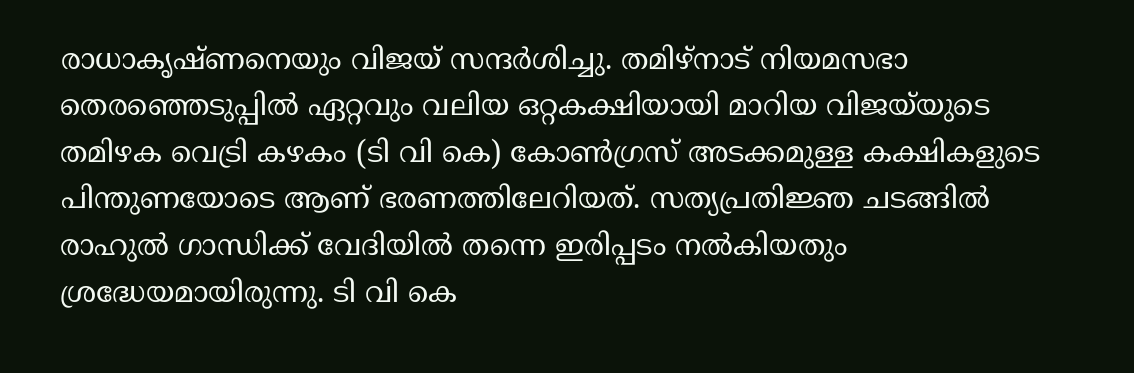രാധാകൃഷ്ണനെയും വിജയ് സന്ദര്‍ശിച്ചു. തമിഴ്‌നാട് നിയമസഭാ തെരഞ്ഞെടുപ്പില്‍ ഏറ്റവും വലിയ ഒറ്റകക്ഷിയായി മാറിയ വിജയ്‌യുടെ തമിഴക വെട്രി കഴകം (ടി വി കെ) കോണ്‍ഗ്രസ് അടക്കമുള്ള കക്ഷികളുടെ പിന്തുണയോടെ ആണ് ഭരണത്തിലേറിയത്. സത്യപ്രതിജ്ഞ ചടങ്ങില്‍ രാഹുല്‍ ഗാന്ധിക്ക് വേദിയില്‍ തന്നെ ഇരിപ്പടം നല്‍കിയതും ശ്രദ്ധേയമായിരുന്നു. ടി വി കെ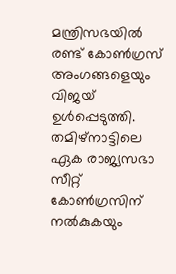മന്ത്രിസഭയില്‍ രണ്ട് കോണ്‍ഗ്രസ് അംഗങ്ങളെയും വിജയ് ഉള്‍പ്പെടുത്തി. തമിഴ്‌നാട്ടിലെ ഏക രാജ്യസഭാ സീറ്റ് കോണ്‍ഗ്രസിന് നല്‍കുകയും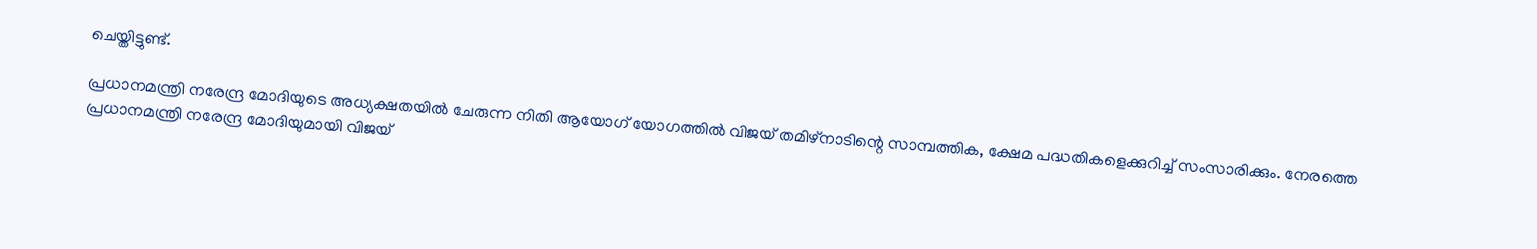ചെയ്തിട്ടുണ്ട്.

പ്രധാനമന്ത്രി നരേന്ദ്ര മോദിയുടെ അധ്യക്ഷതയില്‍ ചേരുന്ന നിതി ആയോഗ് യോഗത്തില്‍ വിജയ് തമിഴ്‌നാടിന്റെ സാമ്പത്തിക, ക്ഷേമ പദ്ധതികളെക്കുറിച്ച് സംസാരിക്കും. നേരത്തെ പ്രധാനമന്ത്രി നരേന്ദ്ര മോദിയുമായി വിജയ്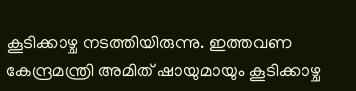കൂടിക്കാഴ്ച നടത്തിയിരുന്നു. ഇത്തവണ കേന്ദ്രമന്ത്രി അമിത് ഷായുമായും കൂടിക്കാഴ്ച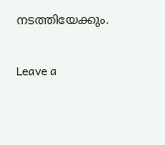നടത്തിയേക്കും.

Leave a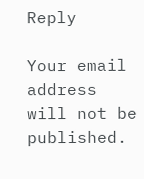Reply

Your email address will not be published.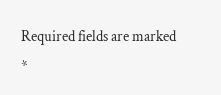Required fields are marked *